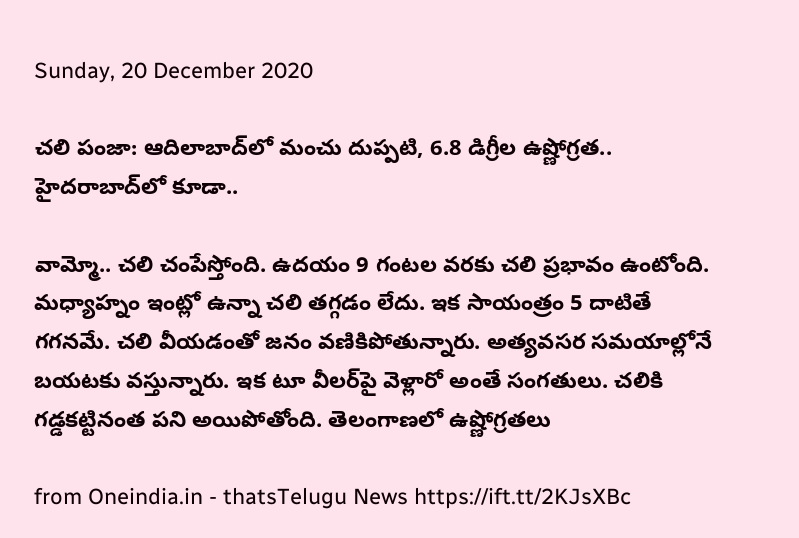Sunday, 20 December 2020

చలి పంజా: ఆదిలాబాద్‌లో మంచు దుప్పటి, 6.8 డిగ్రీల ఉష్ణోగ్రత.. హైదరాబాద్‌లో కూడా..

వామ్మో.. చలి చంపేస్తోంది. ఉదయం 9 గంటల వరకు చలి ప్రభావం ఉంటోంది. మధ్యాహ్నం ఇంట్లో ఉన్నా చలి తగ్గడం లేదు. ఇక సాయంత్రం 5 దాటితే గగనమే. చలి వీయడంతో జనం వణికిపోతున్నారు. అత్యవసర సమయాల్లోనే బయటకు వస్తున్నారు. ఇక టూ వీలర్‌పై వెళ్లారో అంతే సంగతులు. చలికి గడ్డకట్టినంత పని అయిపోతోంది. తెలంగాణలో ఉష్ణోగ్రతలు

from Oneindia.in - thatsTelugu News https://ift.tt/2KJsXBc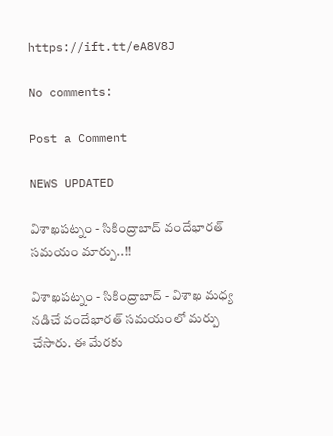https://ift.tt/eA8V8J

No comments:

Post a Comment

NEWS UPDATED

విశాఖపట్నం - సికింద్రాబాద్ వందేభారత్ సమయం మార్పు..!!

విశాఖపట్నం - సికింద్రాబాద్ - విశాఖ మధ్య నడిచే వందేభారత్ సమయంలో మర్పు చేసారు. ఈ మేరకు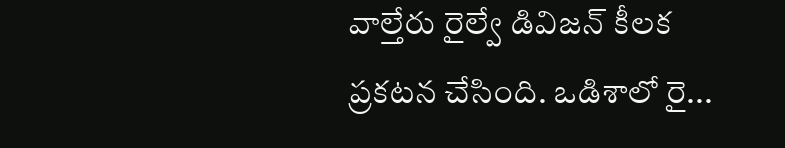వాల్తేరు రైల్వే డివిజన్ కీలక ప్రకటన చేసింది. ఒడిశాలో రై...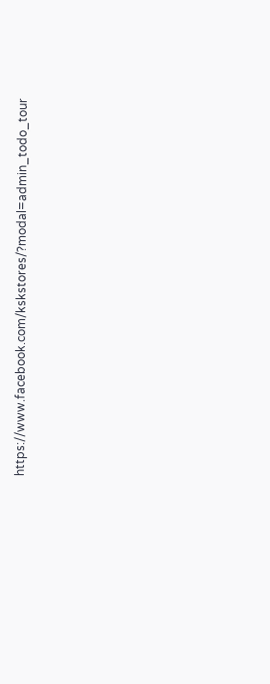https://www.facebook.com/kskstores/?modal=admin_todo_tour